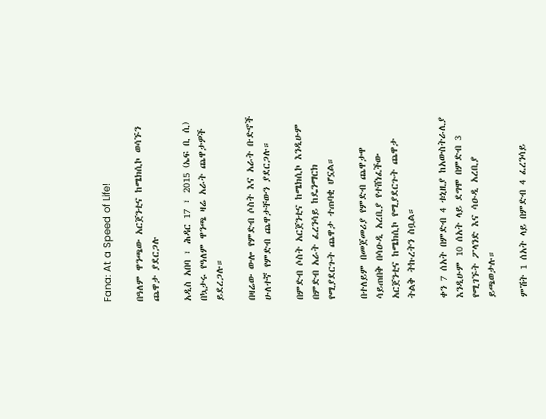Fana: At a Speed of Life!

በዓለም ዋንጫው አርጀንቲና ከሜክሲኮ ወሳኙን ጨዋታ ያደርጋሉ

አዲስ አበባ ፣ ሕዳር 17 ፣ 2015 (ኤፍ ቢ ሲ) በኳታሩ የዓለም ዋንጫ ዛሬ አራት ጨዋታዎች ይደረጋሉ።

በዛሬው ውሎ የምድብ ሶስት እና አራት ቡድኖች ሁለተኛ የምድብ ጨዋታቸውን ያደርጋሉ።

በምድብ ሶስት አርጀንቲና ከሜክሲኮ እንዲሁም በምድብ አራት ፈረንሳይ ከዴንማርክ የሚያደርጉት ጨዋታ ተጠባቂ ሆኗል።

በተለይም በመጀመሪያ የምድብ ጨዋታዋ ሳይጠበቅ በሳዑዲ አረቢያ የተሸነፈችው አርጀንቲና ከሜክሲኮ የሚያደርጉት ጨዋታ ትልቅ ትኩረትን ስቧል።

ቀን 7 ሰአት በምድብ 4 ቱኒዚያ ከአውስትራሊያ እንዲሁም 10 ሰአት ላይ ደግሞ በምድብ 3 የሚገኙት ፖላንድ እና ሳዑዲ አረቢያ ይጫወታሉ።

ምሽት 1 ሰአት ላይ በምድብ 4 ፈረንሳይ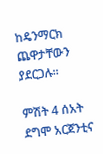ከዴንማርክ ጨዋታቸውን ያደርጋሉ።

ምሽት 4 ሰአት ደግሞ አርጀንቲና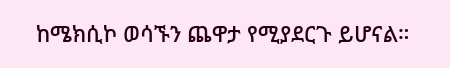ከሜክሲኮ ወሳኙን ጨዋታ የሚያደርጉ ይሆናል።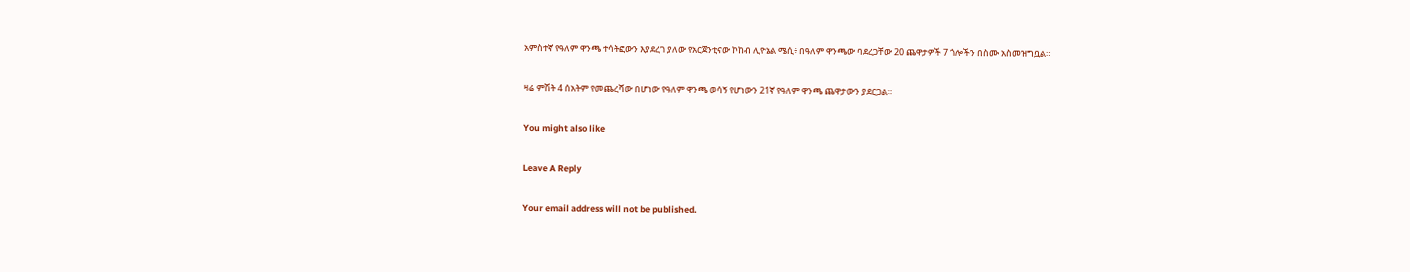አምስተኛ የዓለም ዋንጫ ተሳትፎውን እያደረገ ያለው የአርጀንቲናው ኮከብ ሊዮኔል ሜሲ፥ በዓለም ዋንጫው ባደረጋቸው 20 ጨዋታዎች 7 ጎሎችን በስሙ አስመዝግቧል።

ዛሬ ምሽት 4 ሰአትም የመጨረሻው በሆነው የዓለም ዋንጫ ወሳኝ የሆነውን 21ኛ የዓለም ዋንጫ ጨዋታውን ያደርጋል።

You might also like

Leave A Reply

Your email address will not be published.